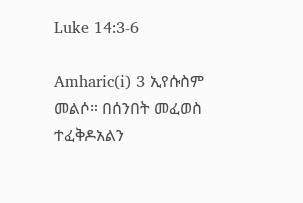Luke 14:3-6

Amharic(i) 3 ኢየሱስም መልሶ። በሰንበት መፈወስ ተፈቅዶአልን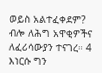ወይስ አልተፈቀደም? ብሎ ለሕግ አዋቂዎችና ለፈሪሳውያን ተናገረ። 4 እነርሱ ግን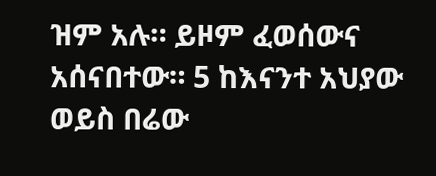ዝም አሉ። ይዞም ፈወሰውና አሰናበተው። 5 ከእናንተ አህያው ወይስ በሬው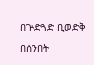በጕድጓድ ቢወድቅ በሰንበት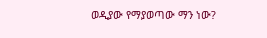ወዲያው የማያወጣው ማን ነው?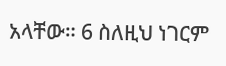አላቸው። 6 ስለዚህ ነገርም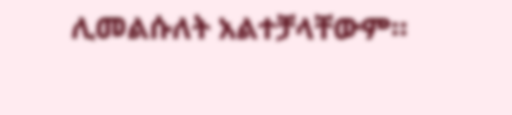ሊመልሱለት አልተቻላቸውም።